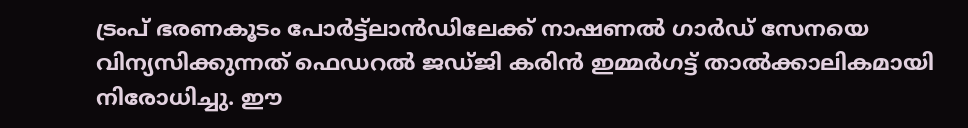ട്രംപ് ഭരണകൂടം പോർട്ട്ലാൻഡിലേക്ക് നാഷണൽ ഗാർഡ് സേനയെ വിന്യസിക്കുന്നത് ഫെഡറൽ ജഡ്ജി കരിൻ ഇമ്മർഗട്ട് താൽക്കാലികമായി നിരോധിച്ചു. ഈ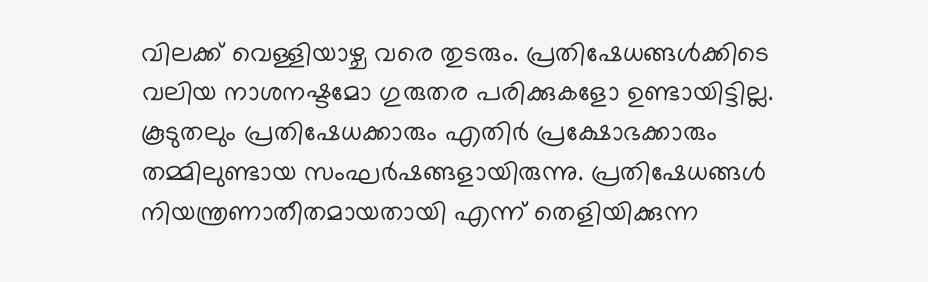വിലക്ക് വെള്ളിയാഴ്ച വരെ തുടരും. പ്രതിഷേധങ്ങൾക്കിടെ വലിയ നാശനഷ്ടമോ ഗുരുതര പരിക്കുകളോ ഉണ്ടായിട്ടില്ല. കൂടുതലും പ്രതിഷേധക്കാരും എതിർ പ്രക്ഷോഭക്കാരും തമ്മിലുണ്ടായ സംഘർഷങ്ങളായിരുന്നു. പ്രതിഷേധങ്ങൾ നിയന്ത്രണാതീതമായതായി എന്ന് തെളിയിക്കുന്ന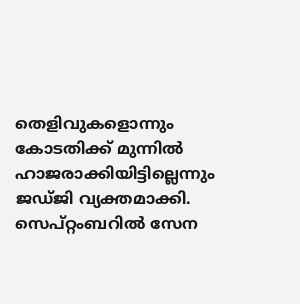തെളിവുകളൊന്നും കോടതിക്ക് മുന്നിൽ ഹാജരാക്കിയിട്ടില്ലെന്നും ജഡ്ജി വ്യക്തമാക്കി.
സെപ്റ്റംബറിൽ സേന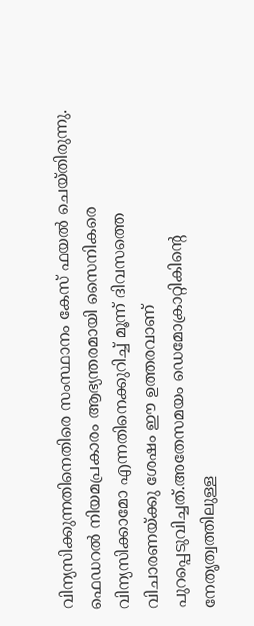വിന്യസിക്കുന്നതിനെതിരെ സംസ്ഥാനം കേസ് ഫയൽ ചെയ്തിരുന്നു. ഫെഡറൽ നിയമപ്രകാരം ആഭ്യന്തരമായി സൈനികരെ വിന്യസിക്കാമോ എന്നതിനെക്കുറിച്ച് മൂന്ന് ദിവസത്തെ വിചാരണയ്ക്കു ശേഷം ഈ ഉത്തരവാണ് പുറപ്പെടുവിച്ചത്.അതേസമയം ഡെമോക്രാറ്റികിൻ്റെ നേതൃത്വത്തിലുള്ള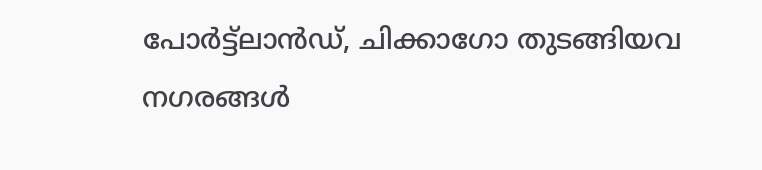പോർട്ട്ലാൻഡ്, ചിക്കാഗോ തുടങ്ങിയവ നഗരങ്ങൾ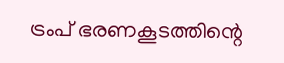ട്രംപ് ഭരണകൂടത്തിന്റെ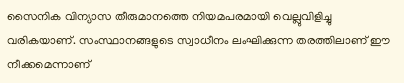സൈനിക വിന്യാസ തീരുമാനത്തെ നിയമപരമായി വെല്ലുവിളിച്ചു വരികയാണ്. സംസ്ഥാനങ്ങളുടെ സ്വാധീനം ലംഘിക്കുന്ന തരത്തിലാണ് ഈ നീക്കമെന്നാണ്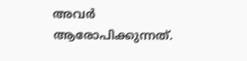അവർ ആരോപിക്കുന്നത്.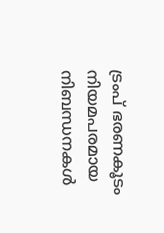ട്രംപ് ഭരണകൂടം നിയമപരമായ നിബന്ധനകൾ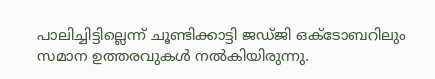പാലിച്ചിട്ടില്ലെന്ന് ചൂണ്ടിക്കാട്ടി ജഡ്ജി ഒക്ടോബറിലും സമാന ഉത്തരവുകൾ നൽകിയിരുന്നു.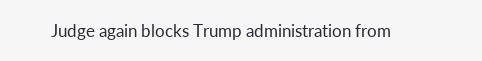Judge again blocks Trump administration from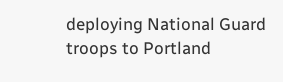deploying National Guard troops to Portland